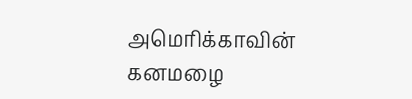அமெரிக்காவின் கனமழை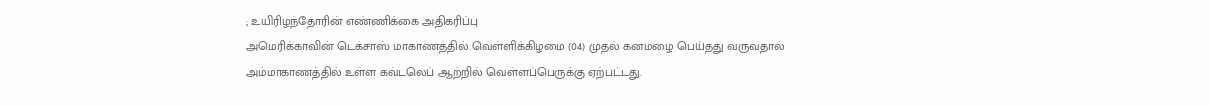; உயிரிழந்தோரின் எண்ணிக்கை அதிகரிப்பு
அமெரிக்காவின் டெக்சாஸ் மாகாணத்தில் வெள்ளிக்கிழமை (04) முதல் கனமழை பெய்தது வருவதால் அம்மாகாணத்தில் உள்ள கவ்டலெப் ஆற்றில் வெள்ளப்பெருக்கு ஏற்பட்டது.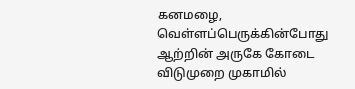கனமழை, வெள்ளப்பெருக்கின்போது ஆற்றின் அருகே கோடை விடுமுறை முகாமில்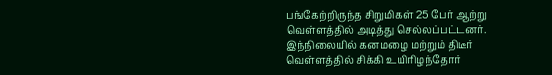பங்கேற்றிருந்த சிறுமிகள் 25 பேர் ஆற்று வெள்ளத்தில் அடித்து செல்லப்பட்டனர்.
இந்நிலையில் கனமழை மற்றும் திடீர் வெள்ளத்தில் சிக்கி உயிரிழந்தோர்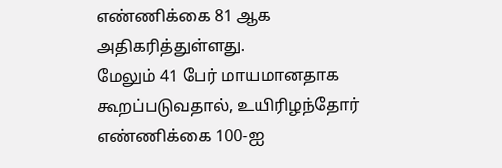எண்ணிக்கை 81 ஆக அதிகரித்துள்ளது.
மேலும் 41 பேர் மாயமானதாக கூறப்படுவதால், உயிரிழந்தோர் எண்ணிக்கை 100-ஐ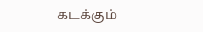கடக்கும்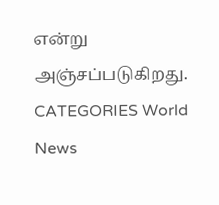என்று அஞ்சப்படுகிறது.
CATEGORIES World News